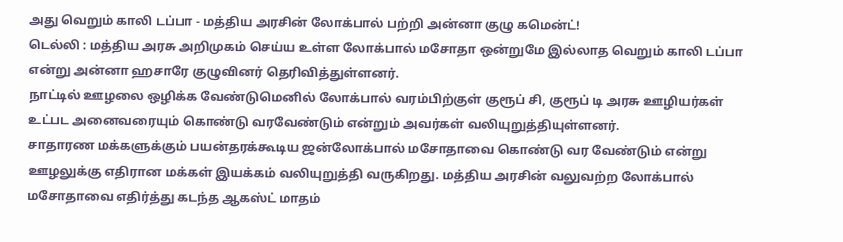அது வெறும் காலி டப்பா - மத்திய அரசின் லோக்பால் பற்றி அன்னா குழு கமென்ட்!
டெல்லி : மத்திய அரசு அறிமுகம் செய்ய உள்ள லோக்பால் மசோதா ஒன்றுமே இல்லாத வெறும் காலி டப்பா என்று அன்னா ஹசாரே குழுவினர் தெரிவித்துள்ளனர்.
நாட்டில் ஊழலை ஒழிக்க வேண்டுமெனில் லோக்பால் வரம்பிற்குள் குரூப் சி, குரூப் டி அரசு ஊழியர்கள் உட்பட அனைவரையும் கொண்டு வரவேண்டும் என்றும் அவர்கள் வலியுறுத்தியுள்ளனர்.
சாதாரண மக்களுக்கும் பயன்தரக்கூடிய ஜன்லோக்பால் மசோதாவை கொண்டு வர வேண்டும் என்று ஊழலுக்கு எதிரான மக்கள் இயக்கம் வலியுறுத்தி வருகிறது. மத்திய அரசின் வலுவற்ற லோக்பால் மசோதாவை எதிர்த்து கடந்த ஆகஸ்ட் மாதம்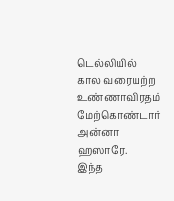டெல்லியில் கால வரையற்ற உண்ணாவிரதம் மேற்கொண்டார் அன்னா ஹஸாரே.
இந்த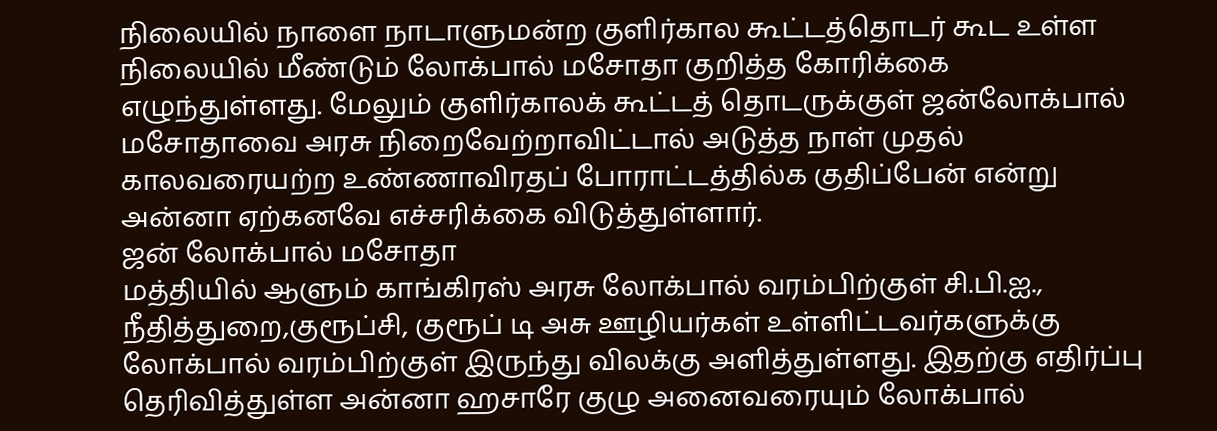நிலையில் நாளை நாடாளுமன்ற குளிர்கால கூட்டத்தொடர் கூட உள்ள நிலையில் மீண்டும் லோக்பால் மசோதா குறித்த கோரிக்கை எழுந்துள்ளது. மேலும் குளிர்காலக் கூட்டத் தொடருக்குள் ஜன்லோக்பால் மசோதாவை அரசு நிறைவேற்றாவிட்டால் அடுத்த நாள் முதல் காலவரையற்ற உண்ணாவிரதப் போராட்டத்தில்க குதிப்பேன் என்று அன்னா ஏற்கனவே எச்சரிக்கை விடுத்துள்ளார்.
ஜன் லோக்பால் மசோதா
மத்தியில் ஆளும் காங்கிரஸ் அரசு லோக்பால் வரம்பிற்குள் சி.பி.ஐ., நீதித்துறை,குரூப்சி, குரூப் டி அசு ஊழியர்கள் உள்ளிட்டவர்களுக்கு லோக்பால் வரம்பிற்குள் இருந்து விலக்கு அளித்துள்ளது. இதற்கு எதிர்ப்பு தெரிவித்துள்ள அன்னா ஹசாரே குழு அனைவரையும் லோக்பால்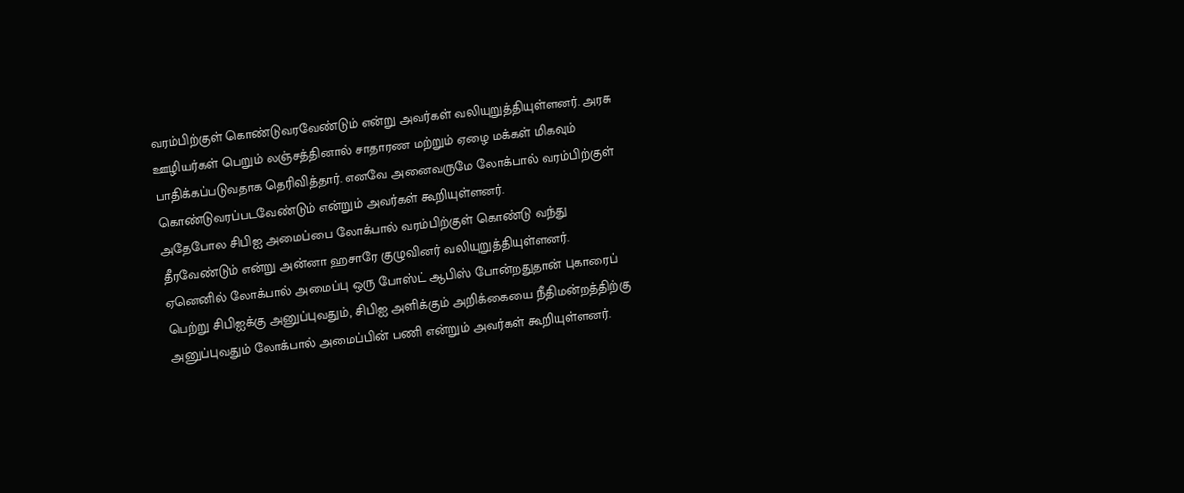வரம்பிற்குள் கொண்டுவரவேண்டும் என்று அவர்கள் வலியுறுத்தியுள்ளனர். அரசு ஊழியர்கள் பெறும் லஞ்சத்தினால் சாதாரண மற்றும் ஏழை மக்கள் மிகவும் பாதிக்கப்படுவதாக தெரிவித்தார். எனவே அனைவருமே லோக்பால் வரம்பிற்குள் கொண்டுவரப்படவேண்டும் என்றும் அவர்கள் கூறியுள்ளனர்.
அதேபோல சிபிஐ அமைப்பை லோக்பால் வரம்பிற்குள் கொண்டு வந்து தீரவேண்டும் என்று அன்னா ஹசாரே குழுவினர் வலியுறுத்தியுள்ளனர். ஏனெனில் லோக்பால் அமைப்பு ஒரு போஸ்ட் ஆபிஸ் போன்றதுதான் புகாரைப் பெற்று சிபிஐக்கு அனுப்புவதும், சிபிஐ அளிக்கும் அறிக்கையை நீதிமன்றத்திற்கு அனுப்புவதும் லோக்பால் அமைப்பின் பணி என்றும் அவர்கள் கூறியுள்ளனர்.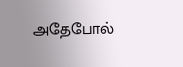அதேபோல்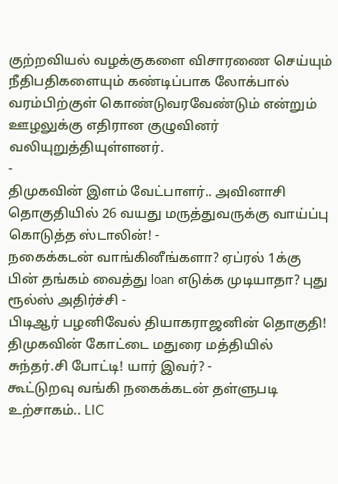குற்றவியல் வழக்குகளை விசாரணை செய்யும் நீதிபதிகளையும் கண்டிப்பாக லோக்பால் வரம்பிற்குள் கொண்டுவரவேண்டும் என்றும் ஊழலுக்கு எதிரான குழுவினர் வலியுறுத்தியுள்ளனர்.
-
திமுகவின் இளம் வேட்பாளர்.. அவினாசி தொகுதியில் 26 வயது மருத்துவருக்கு வாய்ப்பு கொடுத்த ஸ்டாலின்! -
நகைக்கடன் வாங்கினீங்களா? ஏப்ரல் 1க்கு பின் தங்கம் வைத்து loan எடுக்க முடியாதா? புது ரூல்ஸ் அதிர்ச்சி -
பிடிஆர் பழனிவேல் தியாகராஜனின் தொகுதி! திமுகவின் கோட்டை மதுரை மத்தியில் சுந்தர்.சி போட்டி! யார் இவர்? -
கூட்டுறவு வங்கி நகைக்கடன் தள்ளுபடி உற்சாகம்.. LIC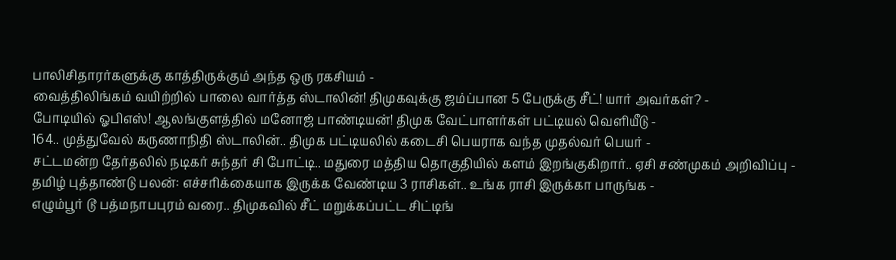பாலிசிதாரர்களுக்கு காத்திருக்கும் அந்த ஒரு ரகசியம் -
வைத்திலிங்கம் வயிற்றில் பாலை வார்த்த ஸ்டாலின்! திமுகவுக்கு ஜம்ப்பான 5 பேருக்கு சீட்! யார் அவர்கள்? -
போடியில் ஓபிஎஸ்! ஆலங்குளத்தில் மனோஜ் பாண்டியன்! திமுக வேட்பாளர்கள் பட்டியல் வெளியீடு -
164.. முத்துவேல் கருணாநிதி ஸ்டாலின்.. திமுக பட்டியலில் கடைசி பெயராக வந்த முதல்வர் பெயர் -
சட்டமன்ற தேர்தலில் நடிகர் சுந்தர் சி போட்டி.. மதுரை மத்திய தொகுதியில் களம் இறங்குகிறார்.. ஏசி சண்முகம் அறிவிப்பு -
தமிழ் புத்தாண்டு பலன்: எச்சரிக்கையாக இருக்க வேண்டிய 3 ராசிகள்.. உங்க ராசி இருக்கா பாருங்க -
எழும்பூர் டூ பத்மநாபபுரம் வரை.. திமுகவில் சீட் மறுக்கப்பட்ட சிட்டிங்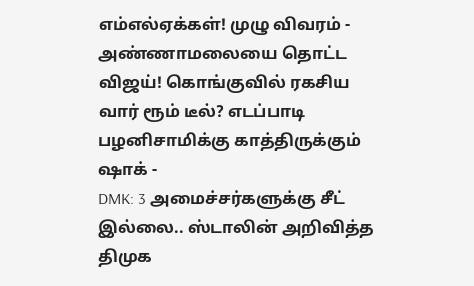எம்எல்ஏக்கள்! முழு விவரம் -
அண்ணாமலையை தொட்ட விஜய்! கொங்குவில் ரகசிய வார் ரூம் டீல்? எடப்பாடி பழனிசாமிக்கு காத்திருக்கும் ஷாக் -
DMK: 3 அமைச்சர்களுக்கு சீட் இல்லை.. ஸ்டாலின் அறிவித்த திமுக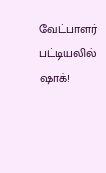வேட்பாளர் பட்டியலில் ஷாக்!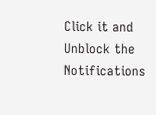Click it and Unblock the Notifications